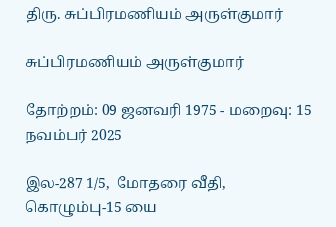திரு. சுப்பிரமணியம் அருள்குமார்

சுப்பிரமணியம் அருள்குமார்

தோற்றம்: 09 ஜனவரி 1975 - மறைவு: 15 நவம்பர் 2025

இல-287 1/5,  மோதரை வீதி, கொழும்பு-15 யை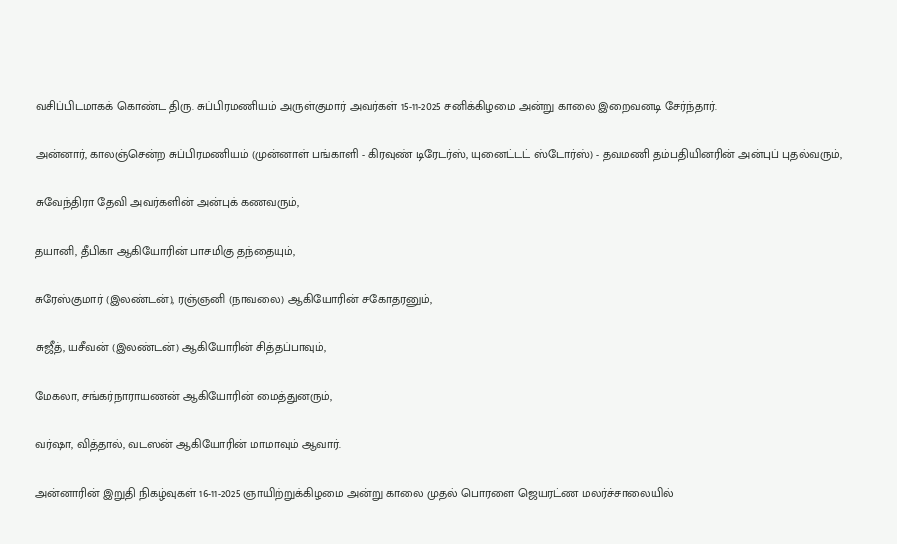வசிப்பிடமாகக் கொண்ட திரு. சுப்பிரமணியம் அருள்குமார் அவர்கள் 15-11-2025 சனிக்கிழமை அன்று காலை இறைவனடி சேர்ந்தார்.

அன்னார், காலஞ்சென்ற சுப்பிரமணியம் (முன்னாள் பங்காளி - கிரவுண் டிரேடர்ஸ், யுனைட்டட் ஸ்டோர்ஸ்) - தவமணி தம்பதியினரின் அன்புப் புதல்வரும்,

சுவேந்திரா தேவி அவர்களின் அன்புக் கணவரும்,

தயானி, தீபிகா ஆகியோரின் பாசமிகு தந்தையும்,

சுரேஸ்குமார் (இலண்டன்), ரஞ்ஞனி (நாவலை) ஆகியோரின் சகோதரனும்,

சுஜீத், யசீவன் (இலண்டன்) ஆகியோரின் சித்தப்பாவும்,

மேகலா, சங்கர்நாராயணன் ஆகியோரின் மைத்துனரும்,

வர்ஷா, வித்தால், வடஸன் ஆகியோரின் மாமாவும் ஆவார்.

அன்னாரின் இறுதி நிகழ்வுகள் 16-11-2025 ஞாயிற்றுக்கிழமை அன்று காலை முதல் பொரளை ஜெயரட்ண மலர்ச்சாலையில்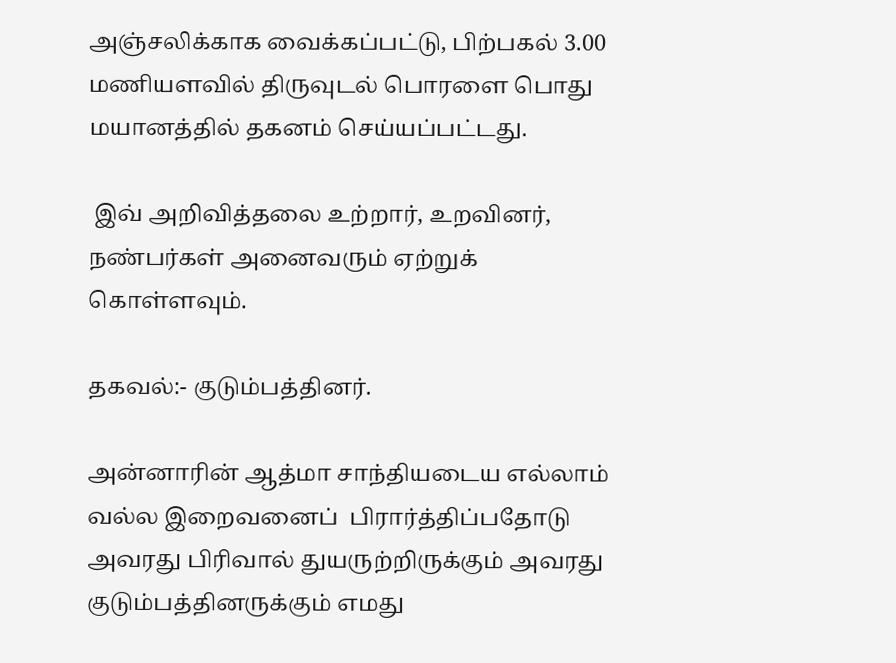அஞ்சலிக்காக வைக்கப்பட்டு, பிற்பகல் 3.00 மணியளவில் திருவுடல் பொரளை பொது மயானத்தில் தகனம் செய்யப்பட்டது.

 இவ் அறிவித்தலை உற்றார், உறவினர், நண்பர்கள் அனைவரும் ஏற்றுக் கொள்ளவும்.

தகவல்:- குடும்பத்தினர்.

அன்னாரின் ஆத்மா சாந்தியடைய எல்லாம் வல்ல இறைவனைப்  பிரார்த்திப்பதோடு அவரது பிரிவால் துயருற்றிருக்கும் அவரது குடும்பத்தினருக்கும் எமது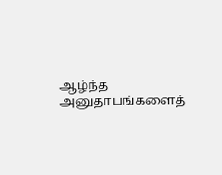ஆழ்ந்த அனுதாபங்களைத்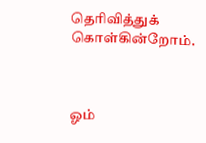தெரிவித்துக் கொள்கின்றோம்.



ஓம்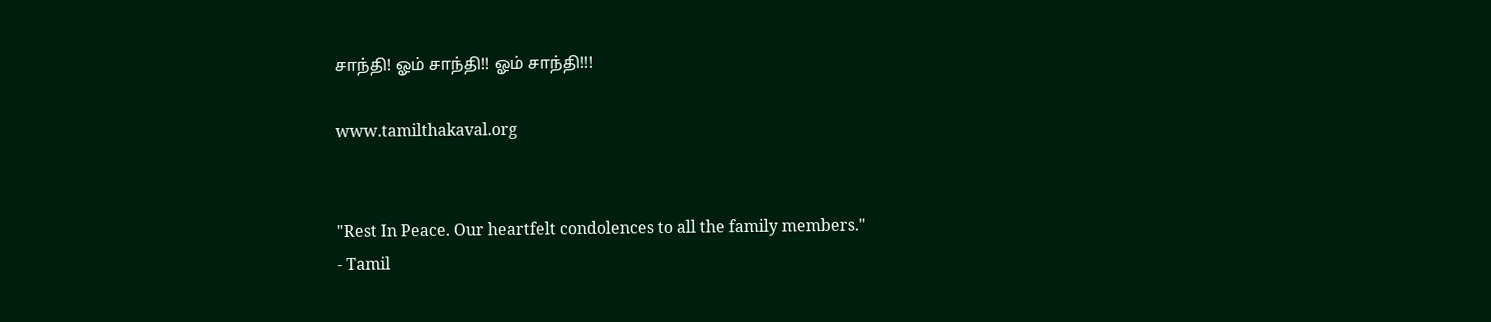சாந்தி! ஓம் சாந்தி!! ஓம் சாந்தி!!!

www.tamilthakaval.org


"Rest In Peace. Our heartfelt condolences to all the family members."
- Tamil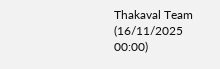Thakaval Team (16/11/2025 00:00)